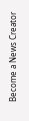Become a News Creator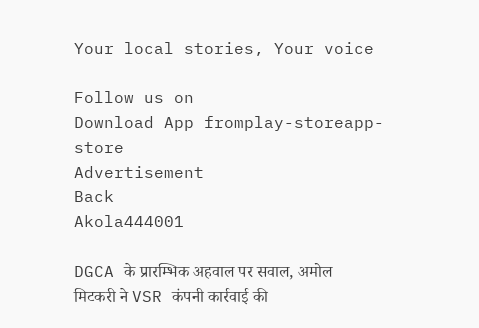Your local stories, Your voice

Follow us on
Download App fromplay-storeapp-store
Advertisement
Back
Akola444001

DGCA के प्रारम्भिक अहवाल पर सवाल, अमोल मिटकरी ने VSR कंपनी कार्रवाई की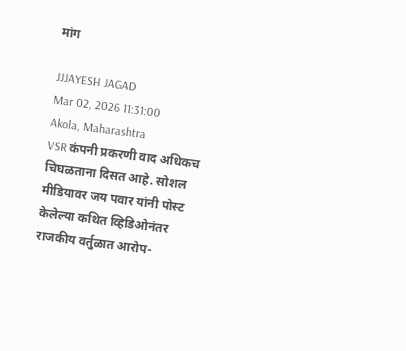मांग

JJJAYESH JAGAD
Mar 02, 2026 11:31:00
Akola, Maharashtra
VSR कंपनी प्रकरणी वाद अधिकच चिघळताना दिसत आहे. सोशल मीडियावर जय पवार यांनी पोस्ट केलेल्या कथित व्हिडिओनंतर राजकीय वर्तुळात आरोप-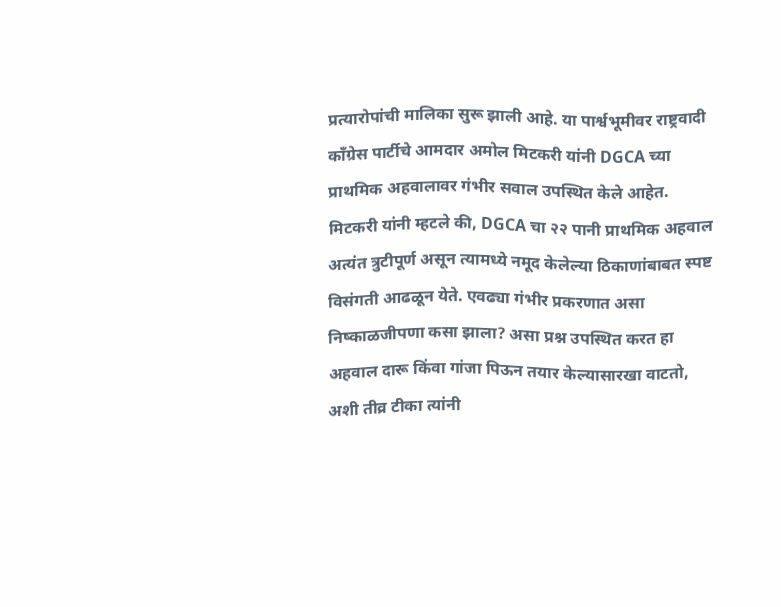प्रत्यारोपांची मालिका सुरू झाली आहे. या पार्श्वभूमीवर राष्ट्रवादी काँग्रेस पार्टीचे आमदार अमोल मिटकरी यांनी DGCA च्या प्राथमिक अहवालावर गंभीर सवाल उपस्थित केले आहेत. मिटकरी यांनी म्हटले की, DGCA चा २२ पानी प्राथमिक अहवाल अत्यंत त्रुटीपूर्ण असून त्यामध्ये नमूद केलेल्या ठिकाणांबाबत स्पष्ट विसंगती आढळून येते. एवढ्या गंभीर प्रकरणात असा निष्काळजीपणा कसा झाला? असा प्रश्न उपस्थित करत हा अहवाल दारू किंवा गांजा पिऊन तयार केल्यासारखा वाटतो, अशी तीव्र टीका त्यांनी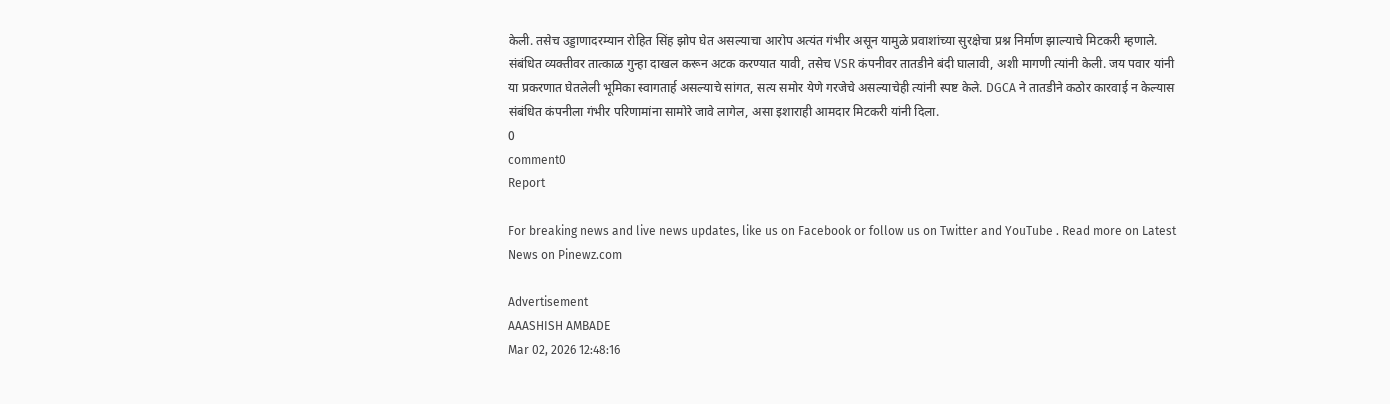केली. तसेच उड्डाणादरम्यान रोहित सिंह झोप घेत असल्याचा आरोप अत्यंत गंभीर असून यामुळे प्रवाशांच्या सुरक्षेचा प्रश्न निर्माण झाल्याचे मिटकरी म्हणाले. संबंधित व्यक्तीवर तात्काळ गुन्हा दाखल करून अटक करण्यात यावी, तसेच VSR कंपनीवर तातडीने बंदी घालावी, अशी मागणी त्यांनी केली. जय पवार यांनी या प्रकरणात घेतलेली भूमिका स्वागतार्ह असल्याचे सांगत, सत्य समोर येणे गरजेचे असल्याचेही त्यांनी स्पष्ट केले. DGCA ने तातडीने कठोर कारवाई न केल्यास संबंधित कंपनीला गंभीर परिणामांना सामोरे जावे लागेल, असा इशाराही आमदार मिटकरी यांनी दिला.
0
comment0
Report

For breaking news and live news updates, like us on Facebook or follow us on Twitter and YouTube . Read more on Latest News on Pinewz.com

Advertisement
AAASHISH AMBADE
Mar 02, 2026 12:48:16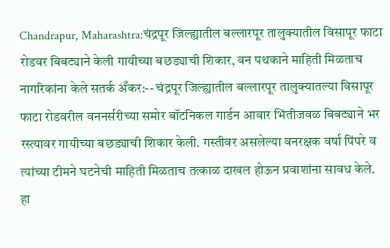Chandrapur, Maharashtra:चंद्रपूर जिल्ह्यातील बल्लारपूर तालुक्यातील विसापूर फाटा रोडवर बिबट्याने केली गायीच्या बछड्याची शिकार, वन पथकाने माहिती मिळताच नागरिकांना केले सतर्क अँकर:-- चंद्रपूर जिल्ह्यातील बल्लारपूर तालुक्यातल्या विसापूर फाटा रोडवरील वननर्सरीच्या समोर बॉटनिकल गार्डन आवार भिंतीजवळ बिबट्याने भर रस्त्यावर गायीच्या बछड्याची शिकार केली. गस्तीवर असलेल्या वनरक्षक वर्षा पिंपरे व त्यांच्या टीमने घटनेची माहिती मिळताच तत्काळ दाखल होऊन प्रवाशांना सावध केले. हा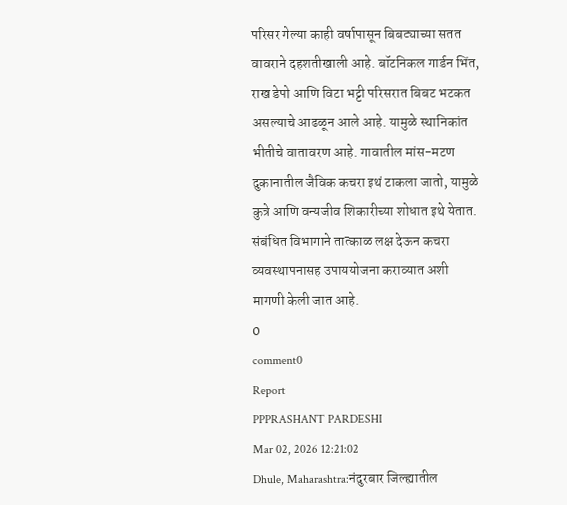परिसर गेल्या काही वर्षापासून बिबट्याच्या सतत वावराने दहशतीखाली आहे. बॉटनिकल गार्डन भिंत, राख डेपो आणि विटा भट्टी परिसरात बिबट भटकत असल्याचे आढळून आले आहे. यामुळे स्थानिकांत भीतीचे वातावरण आहे. गावातील मांस-मटण दुकानातील जैविक कचरा इथं टाकला जातो, यामुळे कुत्रे आणि वन्यजीव शिकारीच्या शोधात इथे येतात. संबंधित विभागाने तात्काळ लक्ष देऊन कचरा व्यवस्थापनासह उपाययोजना कराव्यात अशी मागणी केली जात आहे.
0
comment0
Report
PPPRASHANT PARDESHI
Mar 02, 2026 12:21:02
Dhule, Maharashtra:नंदुरबार जिल्ह्यातील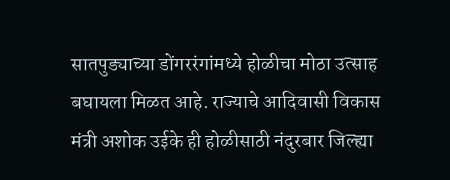सातपुड्याच्या डोंगररंगांमध्ये होळीचा मोठा उत्साह बघायला मिळत आहे. राज्याचे आदिवासी विकास मंत्री अशोक उईके ही होळीसाठी नंदुरबार जिल्ह्या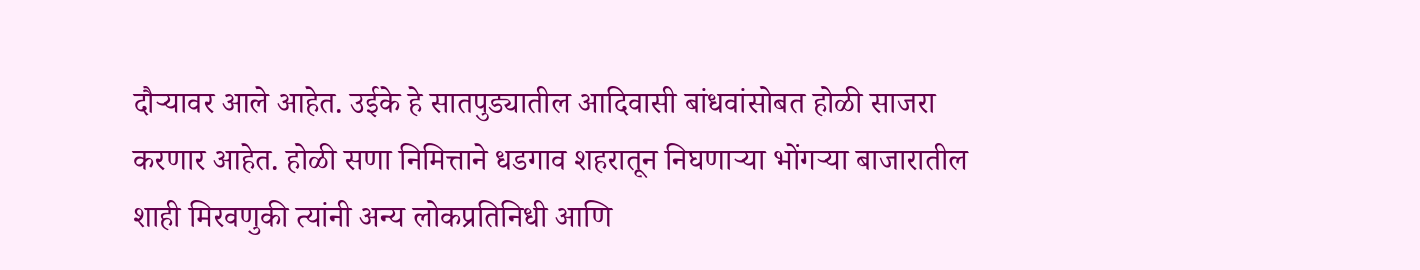दौऱ्यावर आले आहेत. उईके हे सातपुड्यातील आदिवासी बांधवांसोबत होळी साजरा करणार आहेत. होळी सणा निमित्ताने धडगाव शहरातून निघणाऱ्या भोंगऱ्या बाजारातील शाही मिरवणुकी त्यांनी अन्य लोकप्रतिनिधी आणि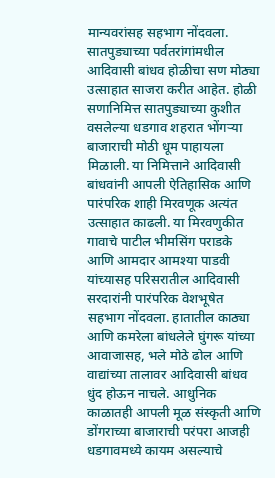मान्यवरांसह सहभाग नोंदवला. सातपुड्याच्या पर्वतरांगांमधील आदिवासी बांधव होळीचा सण मोठ्या उत्साहात साजरा करीत आहेत. होळी सणानिमित्त सातपुड्याच्या कुशीत वसलेल्या धडगाव शहरात भोंगऱ्या बाजाराची मोठी धूम पाहायला मिळाली. या निमित्ताने आदिवासी बांधवांनी आपली ऐतिहासिक आणि पारंपरिक शाही मिरवणूक अत्यंत उत्साहात काढली. या मिरवणुकीत गावाचे पाटील भीमसिंग पराडके आणि आमदार आमश्या पाडवी यांच्यासह परिसरातील आदिवासी सरदारांनी पारंपरिक वेशभूषेत सहभाग नोंदवला. हातातील काठ्या आणि कमरेला बांधलेले घुंगरू यांच्या आवाजासह, भले मोठे ढोल आणि वाद्यांच्या तालावर आदिवासी बांधव धुंद होऊन नाचले. आधुनिक काळातही आपली मूळ संस्कृती आणि डोंगराच्या बाजाराची परंपरा आजही धडगावमध्ये कायम असल्याचे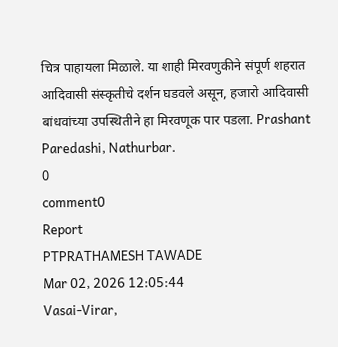चित्र पाहायला मिळाले. या शाही मिरवणुकीने संपूर्ण शहरात आदिवासी संस्कृतीचे दर्शन घडवले असून, हजारो आदिवासी बांधवांच्या उपस्थितीने हा मिरवणूक पार पडला. Prashant Paredashi, Nathurbar.
0
comment0
Report
PTPRATHAMESH TAWADE
Mar 02, 2026 12:05:44
Vasai-Virar,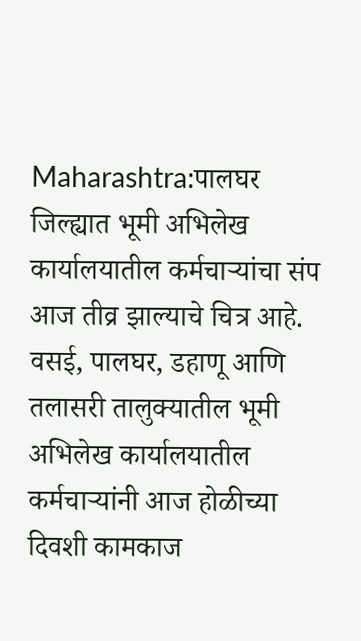Maharashtra:पालघर जिल्ह्यात भूमी अभिलेख कार्यालयातील कर्मचाऱ्यांचा संप आज तीव्र झाल्याचे चित्र आहे. वसई, पालघर, डहाणू आणि तलासरी तालुक्यातील भूमी अभिलेख कार्यालयातील कर्मचाऱ्यांनी आज होळीच्या दिवशी कामकाज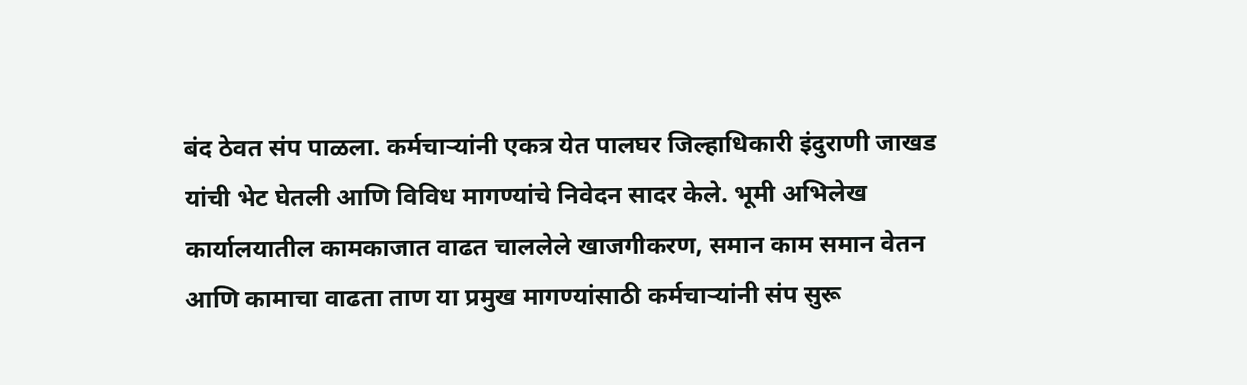बंद ठेवत संप पाळला. कर्मचाऱ्यांनी एकत्र येत पालघर जिल्हाधिकारी इंदुराणी जाखड यांची भेट घेतली आणि विविध मागण्यांचे निवेदन सादर केले. भूमी अभिलेख कार्यालयातील कामकाजात वाढत चाललेले खाजगीकरण, समान काम समान वेतन आणि कामाचा वाढता ताण या प्रमुख मागण्यांसाठी कर्मचाऱ्यांनी संप सुरू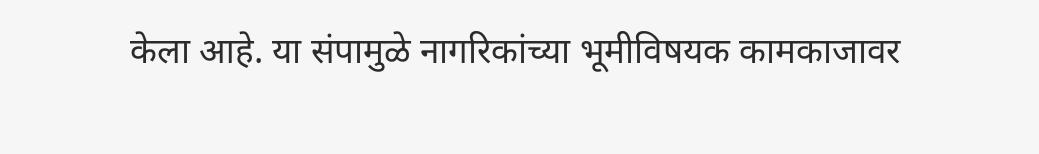केला आहे. या संपामुळे नागरिकांच्या भूमीविषयक कामकाजावर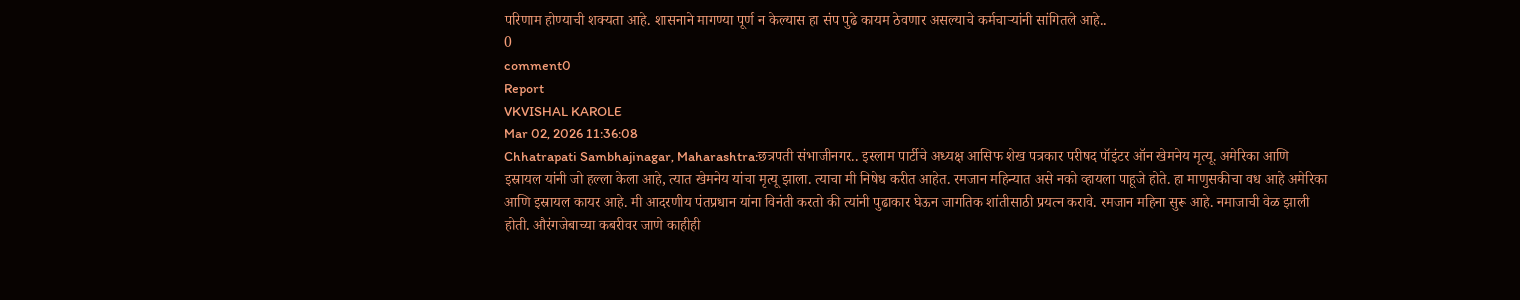परिणाम होण्याची शक्यता आहे. शासनाने मागण्या पूर्ण न केल्यास हा संप पुढे कायम ठेवणार असल्याचे कर्मचाऱ्यांनी सांगितले आहे..
0
comment0
Report
VKVISHAL KAROLE
Mar 02, 2026 11:36:08
Chhatrapati Sambhajinagar, Maharashtra:छत्रपती संभाजीनगर.. इस्लाम पार्टीचे अध्यक्ष आसिफ शेख पत्रकार परीषद पॉइंटर ऑन खेमनेय मृत्यू. अमेरिका आणि इस्रायल यांनी जो हल्ला केला आहे, त्यात खेमनेय यांचा मृत्यू झाला. त्याचा मी निषेध करीत आहेत. रमजान महिन्यात असे नको व्हायला पाहूजे होते. हा माणुसकीचा वध आहे अमेरिका आणि इस्रायल कायर आहे. मी आदरणीय पंतप्रधान यांना विनंती करतो की त्यांनी पुढाकार घेऊन जागतिक शांतीसाठी प्रयत्न करावे. रमजान महिना सुरू आहे. नमाजाची वेळ झाली होती. औरंगजेबाच्या कबरीवर जाणे काहीही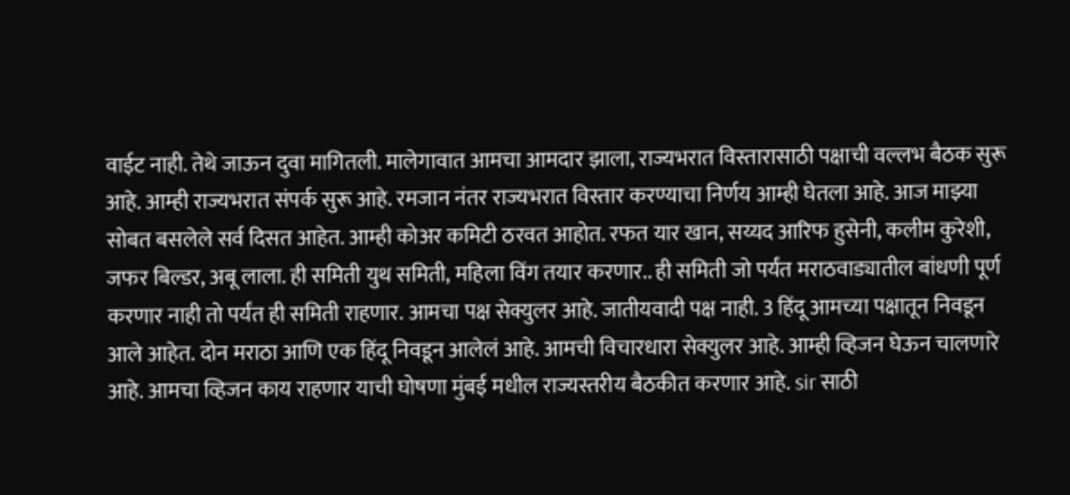वाईट नाही. तेथे जाऊन दुवा मागितली. मालेगावात आमचा आमदार झाला, राज्यभरात विस्तारासाठी पक्षाची वल्लभ बैठक सुरू आहे. आम्ही राज्यभरात संपर्क सुरू आहे. रमजान नंतर राज्यभरात विस्तार करण्याचा निर्णय आम्ही घेतला आहे. आज माझ्या सोबत बसलेले सर्व दिसत आहेत. आम्ही कोअर कमिटी ठरवत आहोत. रफत यार खान, सय्यद आरिफ हुसेनी, कलीम कुरेशी, जफर बिल्डर, अबू लाला. ही समिती युथ समिती, महिला विंग तयार करणार.. ही समिती जो पर्यंत मराठवाड्यातील बांधणी पूर्ण करणार नाही तो पर्यंत ही समिती राहणार. आमचा पक्ष सेक्युलर आहे. जातीयवादी पक्ष नाही. 3 हिंदू आमच्या पक्षातून निवडून आले आहेत. दोन मराठा आणि एक हिंदू निवडून आलेलं आहे. आमची विचारधारा सेक्युलर आहे. आम्ही व्हिजन घेऊन चालणारे आहे. आमचा व्हिजन काय राहणार याची घोषणा मुंबई मधील राज्यस्तरीय बैठकीत करणार आहे. sir साठी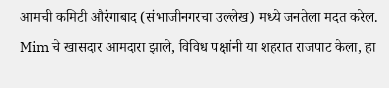आमची कमिटी औरंगाबाद (संभाजीनगरचा उल्लेख) मध्ये जनतेला मदत करेल. Mim चे खासदार आमदारा झाले, विविध पक्षांनी या शहरात राजपाट केला, हा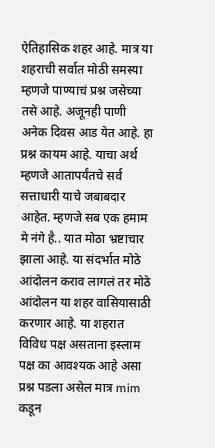ऐतिहासिक शहर आहे. मात्र या शहराची सर्वात मोठी समस्या म्हणजे पाण्याचं प्रश्न जसेच्या तसे आहे. अजूनही पाणी अनेक दिवस आड येत आहे. हा प्रश्न कायम आहे. याचा अर्थ म्हणजे आतापर्यंतचे सर्व सत्ताधारी याचे जबाबदार आहेत. म्हणजे सब एक हमाम मे नंगे है.. यात मोठा भ्रष्टाचार झाला आहे. या संदर्भात मोठे आंदोलन कराव लागलं तर मोठे आंदोलन या शहर वासियासाठी करणार आहे. या शहरात विविध पक्ष असताना इस्लाम पक्ष का आवश्यक आहे असा प्रश्न पडला असेल मात्र mim कडून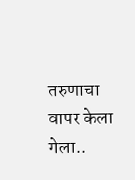तरुणाचा वापर केला गेला..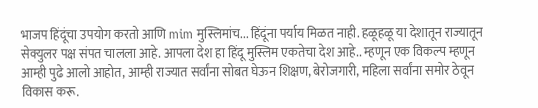भाजप हिंदूंचा उपयोग करतो आणि mim मुस्लिमांच... हिंदूंना पर्याय मिळत नाही. हळूहळू या देशातून राज्यातून सेक्युलर पक्ष संपत चालला आहे. आपला देश हा हिंदू मुस्लिम एकतेचा देश आहे.. म्हणून एक विकल्प म्हणून आम्ही पुढे आलो आहोत, आम्ही राज्यात सर्वांना सोबत घेऊन शिक्षण, बेरोजगारी, महिला सर्वांना समोर ठेवून विकास करू.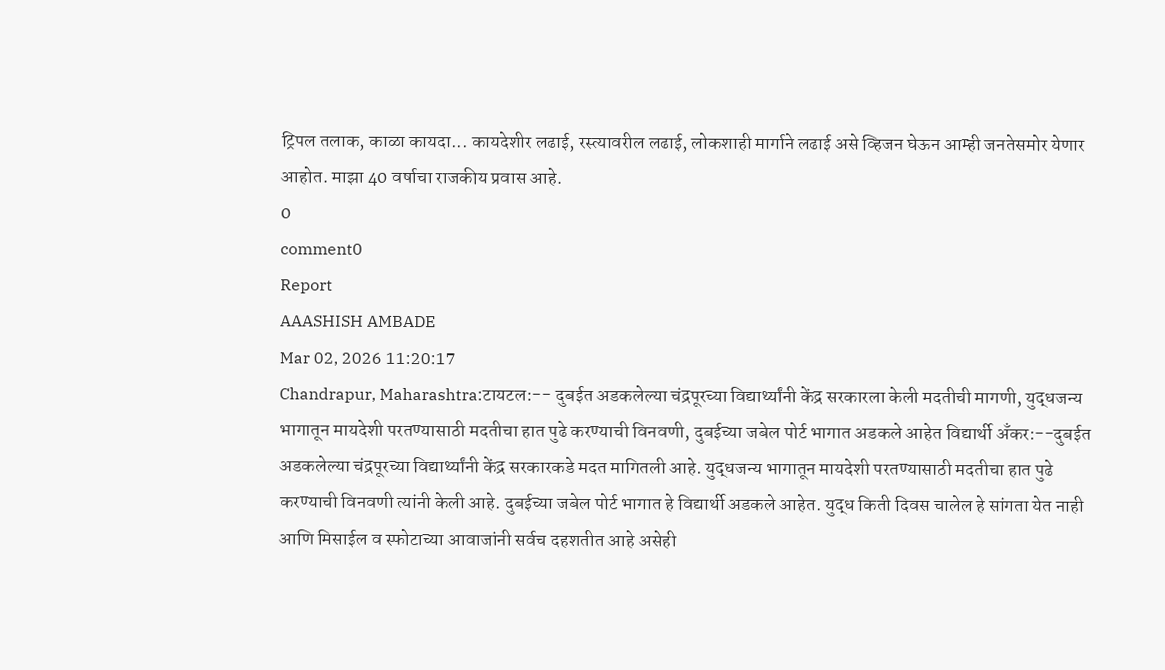ट्रिपल तलाक, काळा कायदा... कायदेशीर लढाई, रस्त्यावरील लढाई, लोकशाही मार्गाने लढाई असे व्हिजन घेऊन आम्ही जनतेसमोर येणार आहोत. माझा 40 वर्षाचा राजकीय प्रवास आहे.
0
comment0
Report
AAASHISH AMBADE
Mar 02, 2026 11:20:17
Chandrapur, Maharashtra:टायटल:-- दुबईत अडकलेल्या चंद्रपूरच्या विद्यार्थ्यांनी केंद्र सरकारला केली मदतीची मागणी, युद्धजन्य भागातून मायदेशी परतण्यासाठी मदतीचा हात पुढे करण्याची विनवणी, दुबईच्या जबेल पोर्ट भागात अडकले आहेत विद्यार्थी अँकर:--दुबईत अडकलेल्या चंद्रपूरच्या विद्यार्थ्यांनी केंद्र सरकारकडे मदत मागितली आहे. युद्धजन्य भागातून मायदेशी परतण्यासाठी मदतीचा हात पुढे करण्याची विनवणी त्यांनी केली आहे. दुबईच्या जबेल पोर्ट भागात हे विद्यार्थी अडकले आहेत. युद्ध किती दिवस चालेल हे सांगता येत नाही आणि मिसाईल व स्फोटाच्या आवाजांनी सर्वच दहशतीत आहे असेही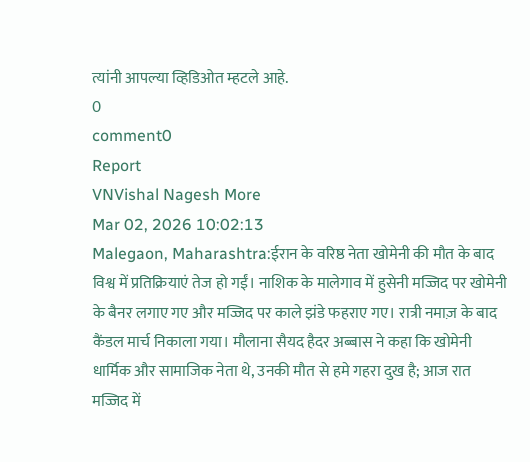त्यांनी आपल्या व्हिडिओत म्हटले आहे.
0
comment0
Report
VNVishal Nagesh More
Mar 02, 2026 10:02:13
Malegaon, Maharashtra:ईरान के वरिष्ठ नेता खोमेनी की मौत के बाद विश्व में प्रतिक्रियाएं तेज हो गईं। नाशिक के मालेगाव में हुसेनी मज्जिद पर खोमेनी के बैनर लगाए गए और मज्जिद पर काले झंडे फहराए गए। रात्री नमाज़ के बाद कैंडल मार्च निकाला गया। मौलाना सैयद हैदर अब्बास ने कहा कि खोमेनी धार्मिक और सामाजिक नेता थे, उनकी मौत से हमे गहरा दुख है; आज रात मज्जिद में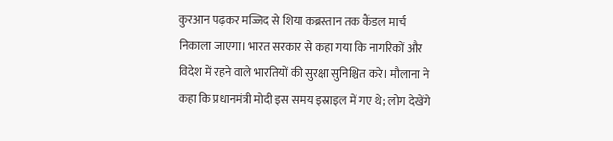कुरआन पढ़कर मज्जिद से शिया कब्रस्तान तक कैंडल मार्च निकाला जाएगा। भारत सरकार से कहा गया कि नागरिकों और विदेश में रहने वाले भारतियों की सुरक्षा सुनिश्चित करे। मौलाना ने कहा कि प्रधानमंत्री मोदी इस समय इस्राइल में गए थे; लोग देखेंगे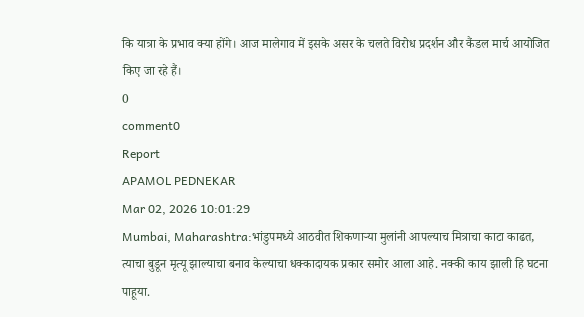कि यात्रा के प्रभाव क्या होंगे। आज मालेगाव में इसके असर के चलते विरोध प्रदर्शन और कैंडल मार्च आयोजित किए जा रहे हैं।
0
comment0
Report
APAMOL PEDNEKAR
Mar 02, 2026 10:01:29
Mumbai, Maharashtra:भांडुपमध्ये आठवीत शिकणाऱ्या मुलांनी आपल्याच मित्राचा काटा काढत, त्याचा बुडून मृत्यू झाल्याचा बनाव केल्याचा धक्कादायक प्रकार समोर आला आहे. नक्की काय झाली हि घटना पाहूया.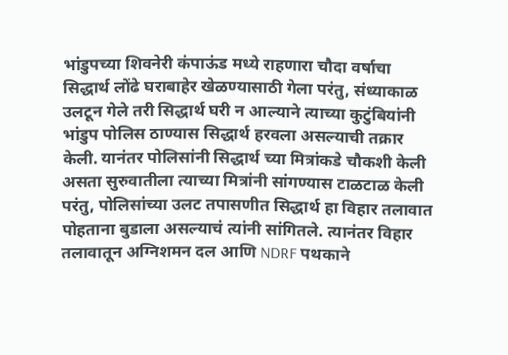भांडुपच्या शिवनेरी कंपाऊंड मध्ये राहणारा चौदा वर्षाचा सिद्धार्थ लोंढे घराबाहेर खेळण्यासाठी गेला परंतु, संध्याकाळ उलटून गेले तरी सिद्धार्थ घरी न आल्याने त्याच्या कुटुंबियांनी भांडुप पोलिस ठाण्यास सिद्धार्थ हरवला असल्याची तक्रार केली. यानंतर पोलिसांनी सिद्धार्थ च्या मित्रांकडे चौकशी केली असता सुरुवातीला त्याच्या मित्रांनी सांगण्यास टाळटाळ केली परंतु, पोलिसांच्या उलट तपासणीत सिद्धार्थ हा विहार तलावात पोहताना बुडाला असल्याचं त्यांनी सांगितले. त्यानंतर विहार तलावातून अग्निशमन दल आणि NDRF पथकाने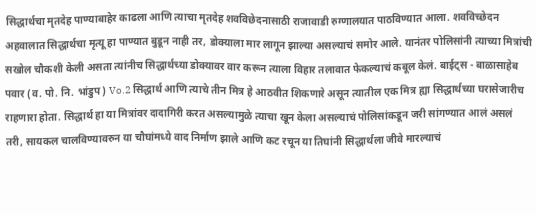सिद्धार्थचा मृतदेह पाण्याबाहेर काढला आणि त्याचा मृतदेह शवविछेदनासाठी राजावाडी रुग्णालयात पाठविण्यात आला. शवविच्छेदन अहवालात सिद्धार्थचा मृत्यू हा पाण्यात बुडून नाही तर, डोक्याला मार लागून झाल्या असल्याचं समोर आले. यानंतर पोलिसांनी त्याच्या मित्रांची सखोल चौकशी केली असता त्यांनीच सिद्धार्थच्या डोक्यावर वार करून त्याला विहार तलावात फेकल्याचं कबूल केलं. बाईट्स - बाळासाहेब पवार (व. पो. नि. भांडुप) Vo.2 सिद्धार्थ आणि त्याचे तीन मित्र हे आठवीत शिकणारे असून त्यातील एक मित्र ह्या सिद्धार्थच्या घरासेजारीच राहणारा होता. सिद्धार्थ हा या मित्रांवर दादागिरी करत असल्यामुळे त्याचा खून केला असल्याचं पोलिसांकडून जरी सांगण्यात आलं असलं तरी, सायकल चालविण्यावरुन या चौघांमध्ये वाद निर्माण झाले आणि कट रचून या तिघांनी सिद्धार्थला जीवे मारल्याचं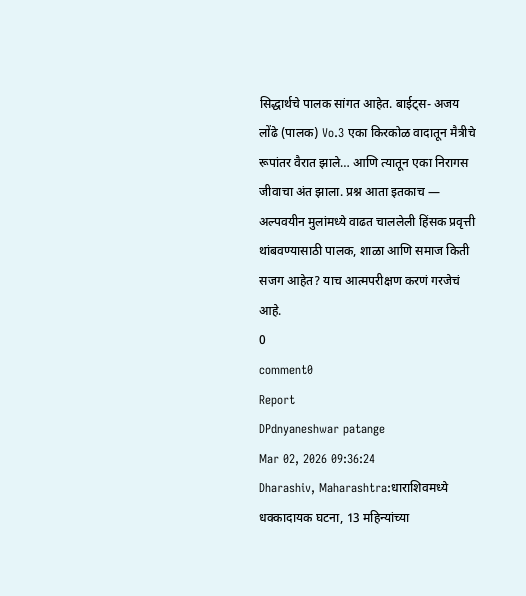सिद्धार्थचे पालक सांगत आहेत. बाईट्स- अजय लोंढे (पालक) Vo.3 एका किरकोळ वादातून मैत्रीचे रूपांतर वैरात झाले… आणि त्यातून एका निरागस जीवाचा अंत झाला. प्रश्न आता इतकाच — अल्पवयीन मुलांमध्ये वाढत चाललेली हिंसक प्रवृत्ती थांबवण्यासाठी पालक, शाळा आणि समाज किती सजग आहेत? याच आत्मपरीक्षण करणं गरजेचं आहे.
0
comment0
Report
DPdnyaneshwar patange
Mar 02, 2026 09:36:24
Dharashiv, Maharashtra:धाराशिवमध्ये धक्कादायक घटना, 13 महिन्यांच्या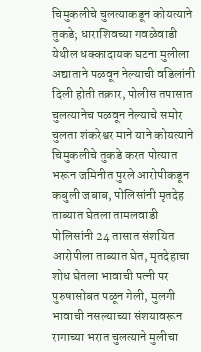चिमुकलीचे चुलत्याकडून कोयत्याने तुकडे; धाराशिवच्या गवळेवाडी येथील धक्कादायक घटना मुलीला अद्याताने पळवून नेल्याची वडिलांनी दिली होती तक्रार, पोलीस तपासात चुलत्यानेच पळवून नेल्याचे समोर चुलता शंकरेश्वर माने याने कोयत्याने चिमुकलीचे तुकडे करत पोत्यात भरून जमिनीत पुरले आरोपीकडून कबुली जबाब, पोलिसांनी मृतदेह ताब्यात घेतला तामलवाडी पोलिसांनी 24 तासात संशयित आरोपीला ताब्यात घेत, मृतदेहाचा शोध घेतला भावाची पत्नी पर पुरुषासोबत पळून गेली, मुलगी भावाची नसल्याच्या संशयावरून रागाच्या भरात चुलत्याने मुलीचा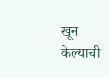खून केल्याची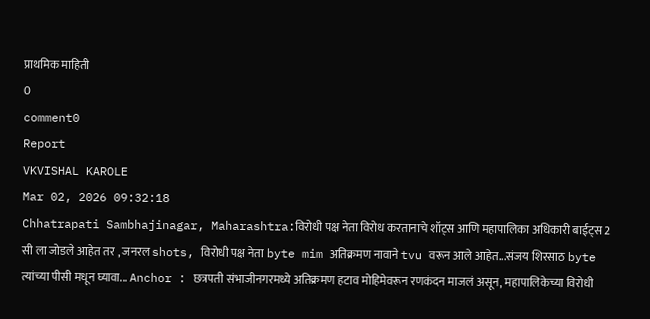प्राथमिक माहिती
0
comment0
Report
VKVISHAL KAROLE
Mar 02, 2026 09:32:18
Chhatrapati Sambhajinagar, Maharashtra:विरोधी पक्ष नेता विरोध करतानाचे शॉट्स आणि महापालिका अधिकारी बाईट्स 2 सी ला जोडले आहेत तर , जनरल shots, विरोधी पक्ष नेता byte mim अतिक्रमण नावाने tvu वरून आले आहेत...संजय शिरसाठ byte त्यांच्या पीसी मधून घ्यावा... Anchor : छत्रपती संभाजीनगरमध्ये अतिक्रमण हटाव मोहिमेवरून रणकंदन माजलं असून, महापालिकेच्या विरोधी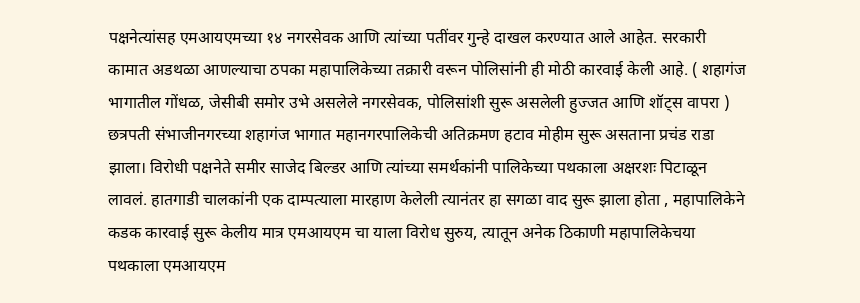पक्षनेत्यांसह एमआयएमच्या १४ नगरसेवक आणि त्यांच्या पतींवर गुन्हे दाखल करण्यात आले आहेत. सरकारी कामात अडथळा आणल्याचा ठपका महापालिकेच्या तक्रारी वरून पोलिसांनी ही मोठी कारवाई केली आहे. ( शहागंज भागातील गोंधळ, जेसीबी समोर उभे असलेले नगरसेवक, पोलिसांशी सुरू असलेली हुज्जत आणि शॉट्स वापरा ) छत्रपती संभाजीनगरच्या शहागंज भागात महानगरपालिकेची अतिक्रमण हटाव मोहीम सुरू असताना प्रचंड राडा झाला। विरोधी पक्षनेते समीर साजेद बिल्डर आणि त्यांच्या समर्थकांनी पालिकेच्या पथकाला अक्षरशः पिटाळून लावलं. हातगाडी चालकांनी एक दाम्पत्याला मारहाण केलेली त्यानंतर हा सगळा वाद सुरू झाला होता , महापालिकेने कडक कारवाई सुरू केलीय मात्र एमआयएम चा याला विरोध सुरुय, त्यातून अनेक ठिकाणी महापालिकेचया पथकाला एमआयएम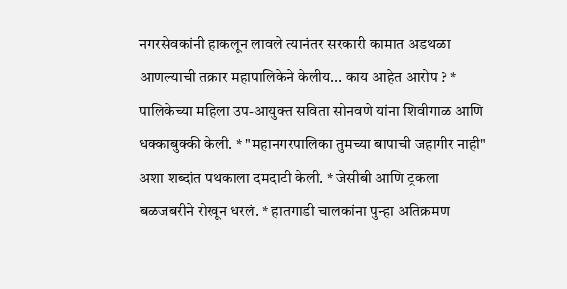नगरसेवकांनी हाकलून लावले त्यानंतर सरकारी कामात अडथळा आणल्याची तक्रार महापालिकेने केलीय... काय आहेत आरोप ? * पालिकेच्या महिला उप-आयुक्त सविता सोनवणे यांना शिवीगाळ आणि धक्काबुक्की केली. * "महानगरपालिका तुमच्या बापाची जहागीर नाही" अशा शब्दांत पथकाला दमदाटी केली. * जेसीबी आणि ट्रकला बळजबरीने रोखून धरलं. * हातगाडी चालकांना पुन्हा अतिक्रमण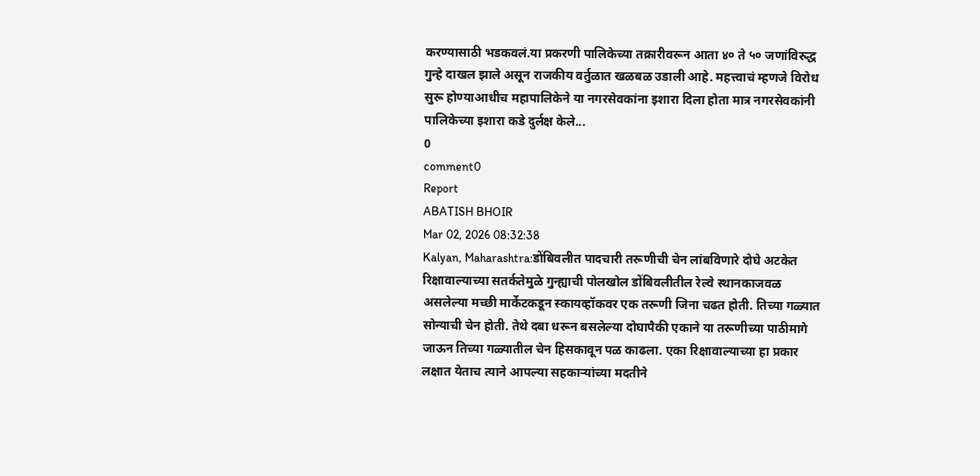करण्यासाठी भडकवलं.या प्रकरणी पालिकेच्या तक्रारीवरून आता ४० ते ५० जणांविरुद्ध गुन्हे दाखल झाले असून राजकीय वर्तुळात खळबळ उडाली आहे. महत्त्वाचं म्हणजे विरोध सुरू होण्याआधीच महापालिकेने या नगरसेवकांना इशारा दिला होता मात्र नगरसेवकांनी पालिकेच्या इशारा कडे दुर्लक्ष केले...
0
comment0
Report
ABATISH BHOIR
Mar 02, 2026 08:32:38
Kalyan, Maharashtra:डोंबिवलीत पादचारी तरूणीची चेन लांबविणारे दोघे अटकेत रिक्षावाल्याच्या सतर्कतेमुळे गुन्ह्याची पोलखोल डोंबिवलीतील रेल्वे स्थानकाजवळ असलेल्या मच्छी मार्केटकडून स्कायव्हॉकवर एक तरूणी जिना चढत होती. तिच्या गळ्यात सोन्याची चेन होती. तेथे दबा धरून बसलेल्या दोघापैकी एकाने या तरूणीच्या पाठीमागे जाऊन तिच्या गळ्यातील चेन हिसकावून पळ काढला. एका रिक्षावाल्याच्या हा प्रकार लक्षात येताच त्याने आपल्या सहकाऱ्यांच्या मदतीने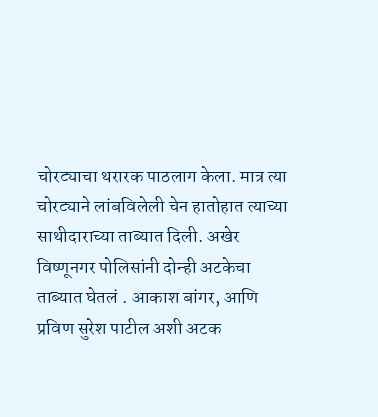चोरट्याचा थरारक पाठलाग केला. मात्र त्या चोरट्याने लांबविलेली चेन हातोहात त्याच्या साथीदाराच्या ताब्यात दिली. अखेर विष्णूनगर पोलिसांनी दोन्ही अटकेचा ताब्यात घेतलं . आकाश बांगर, आणि प्रविण सुरेश पाटील अशी अटक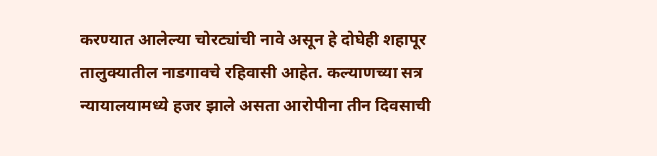करण्यात आलेल्या चोरट्यांची नावे असून हे दोघेही शहापूर तालुक्यातील नाडगावचे रहिवासी आहेत. कल्याणच्या सत्र न्यायालयामध्ये हजर झाले असता आरोपीना तीन दिवसाची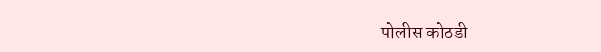पोलीस कोठडी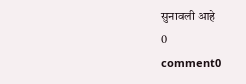सुनावली आहे
0
comment0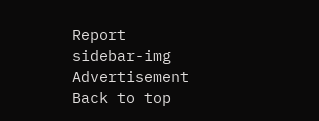Report
sidebar-img
Advertisement
Back to top